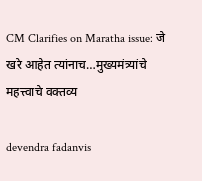CM Clarifies on Maratha issue: जे खरे आहेत त्यांनाच…मुख्यमंत्र्यांचे महत्त्वाचे वक्तव्य

devendra fadanvis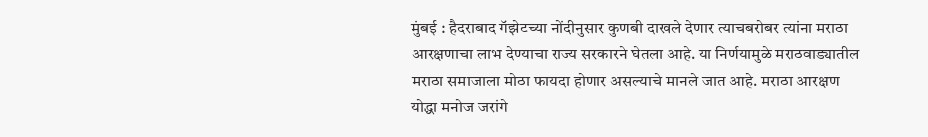मुंबई : हैदराबाद गॅझेटच्या नोंदीनुसार कुणबी दाखले देणार त्याचबरोबर त्यांना मराठा आरक्षणाचा लाभ देण्याचा राज्य सरकारने घेतला आहे. या निर्णयामुळे मराठवाड्यातील मराठा समाजाला मोठा फायदा होणार असल्याचे मानले जात आहे. मराठा आरक्षण योद्धा मनोज जरांगे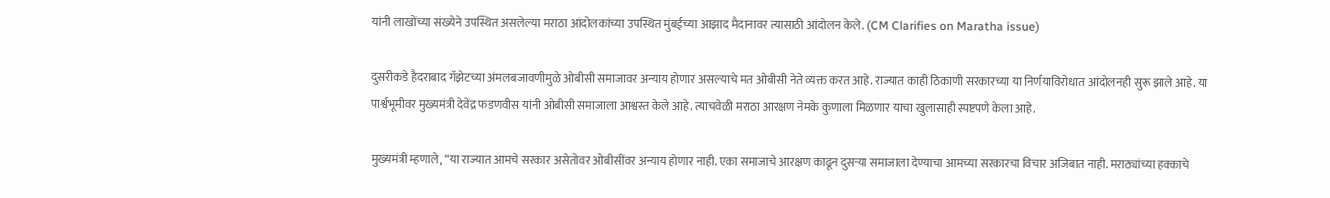यांनी लाखोंच्या संख्येने उपस्थित असलेल्या मराठा आंदोलकांच्या उपस्थित मुंबईच्या आझाद मैदानावर त्यासाठी आंदोलन केले. (CM Clarifies on Maratha issue)

दुसरीकडे हैदराबाद गॅझेटच्या अंमलबजावणीमुळे ओबीसी समाजावर अन्याय होणार असल्याचे मत ओबीसी नेते व्यक्त करत आहे. राज्यात काही ठिकाणी सरकारच्या या निर्णयाविरोधात आंदोलनही सुरू झाले आहे. या पार्श्वभूमीवर मुख्यमंत्री देवेंद्र फडणवीस यांनी ओबीसी समाजाला आश्वस्त केले आहे. त्याचवेळी मराठा आरक्षण नेमके कुणाला मिळणार याचा खुलासाही स्पष्टपणे केला आहे.

मुख्यमंत्री म्हणाले, “या राज्यात आमचे सरकार असेतोवर ओबीसींवर अन्याय होणार नाही. एका समाजाचे आरक्षण काढून दुसऱ्या समाजाला देण्याचा आमच्या सरकारचा विचार अजिबात नाही. मराठ्यांच्या हक्काचे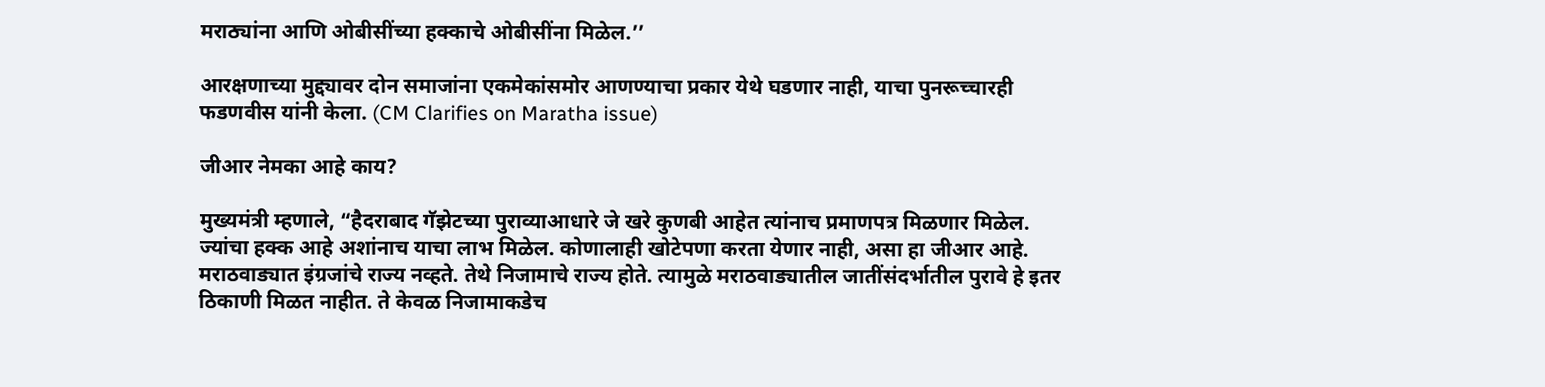मराठ्यांना आणि ओबीसींच्या हक्काचे ओबीसींना मिळेल.’’

आरक्षणाच्या मुद्द्यावर दोन समाजांना एकमेकांसमोर आणण्याचा प्रकार येथे घडणार नाही, याचा पुनरूच्चारही फडणवीस यांनी केला. (CM Clarifies on Maratha issue)

जीआर नेमका आहे काय?

मुख्यमंत्री म्हणाले, “हैदराबाद गॅझेटच्या पुराव्याआधारे जे खरे कुणबी आहेत त्यांनाच प्रमाणपत्र मिळणार मिळेल. ज्यांचा हक्क आहे अशांनाच याचा लाभ मिळेल. कोणालाही खोटेपणा करता येणार नाही, असा हा जीआर आहे. मराठवाड्यात इंग्रजांचे राज्य नव्हते. तेथे निजामाचे राज्य होते. त्यामुळे मराठवाड्यातील जातींसंदर्भातील पुरावे हे इतर ठिकाणी मिळत नाहीत. ते केवळ निजामाकडेच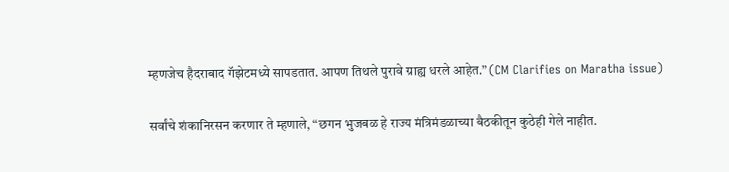म्हणजेच हैदराबाद गॅझेटमध्ये सापडतात. आपण तिथले पुरावे ग्राह्य धरले आहेत.” (CM Clarifies on Maratha issue)

सर्वांचे शंकानिरसन करणार ते म्हणाले, “छगन भुजबळ हे राज्य मंत्रिमंडळाच्या बैठकीतून कुठेही गेले नाहीत.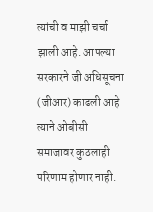त्यांची व माझी चर्चा झाली आहे. आपल्या सरकारने जी अधिसूचना (जीआर) काढली आहे त्याने ओबीसी समाजावर कुठलाही परिणाम होणार नाही.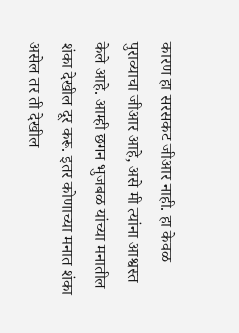कारण हा सरसकट जीआर नाही. हा केवळ पुराव्याचा जीआर आहे, असे मी त्यांना आश्वस्त केले आहे. आम्ही छगन भुजबळ यांच्या मनातील शंका देखील दूर करू. इतर कोणाच्या मनात शंका असेल तर ती देखील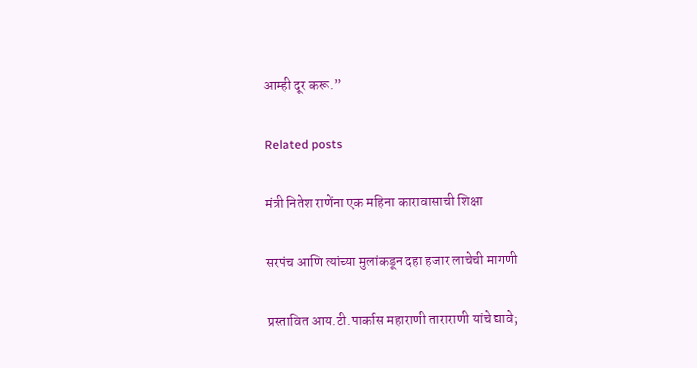आम्ही दूर करू.”

Related posts

मंत्री नितेश राणेंना एक महिना कारावासाची शिक्षा

सरपंच आणि त्यांच्या मुलांकडून दहा हजार लाचेची मागणी

प्रस्तावित आय.टी.पार्कास महाराणी ताराराणी यांचे द्यावे;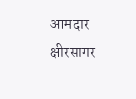आमदार क्षीरसागर